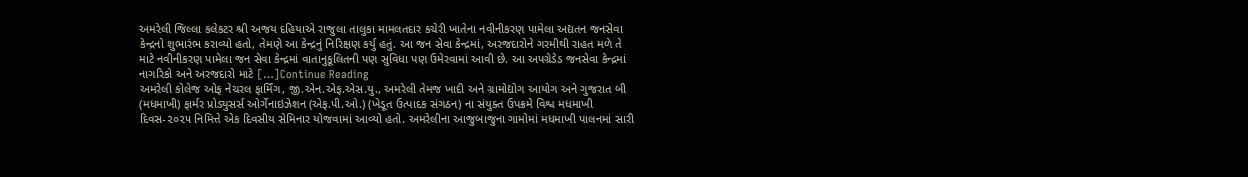અમરેલી જિલ્લા કલેકટર શ્રી અજય દહિયાએ રાજુલા તાલુકા મામલતદાર કચેરી ખાતેના નવીનીકરણ પામેલા અદ્યતન જનસેવા કેન્દ્રનો શુભારંભ કરાવ્યો હતો, તેમણે આ કેન્દ્રનું નિરિક્ષણ કર્યુ હતું. આ જન સેવા કેન્દ્રમાં, અરજદારોને ગરમીથી રાહત મળે તે માટે નવીનીકરણ પામેલા જન સેવા કેન્દ્રમાં વાતાનુકૂલિતની પણ સુવિધા પણ ઉમેરવામાં આવી છે. આ અપગ્રેડેડ જનસેવા કેન્દ્રમાં નાગરિકો અને અરજદારો માટે […]Continue Reading
અમરેલી કોલેજ ઓફ નેચરલ ફાર્મિંગ, જી.એન.એફ.એસ.યુ., અમરેલી તેમજ ખાદી અને ગ્રામોદ્યોગ આયોગ અને ગુજરાત બી (મધમાખી) ફાર્મર પ્રોડ્યુસર્સ ઓર્ગેનાઇઝેશન (એફ.પી.ઓ.) (ખેડૂત ઉત્પાદક સંગઠન) ના સંયુક્ત ઉપક્રમે વિશ્વ મધમાખી દિવસ-૨૦૨૫ નિમિત્તે એક દિવસીય સેમિનાર યોજવામાં આવ્યો હતો. અમરેલીના આજુબાજુના ગામોમાં મધમાખી પાલનમાં સારી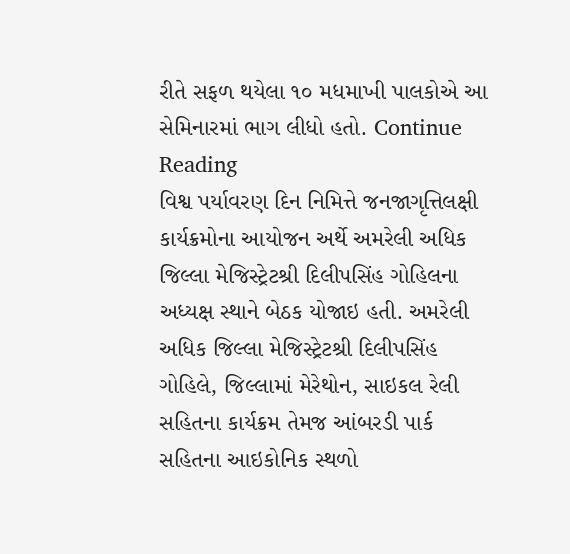રીતે સફળ થયેલા ૧૦ મધમાખી પાલકોએ આ સેમિનારમાં ભાગ લીધો હતો. Continue Reading
વિશ્વ પર્યાવરણ દિન નિમિત્તે જનજાગૃત્તિલક્ષી કાર્યક્રમોના આયોજન અર્થે અમરેલી અધિક જિલ્લા મેજિસ્ટ્રેટશ્રી દિલીપસિંહ ગોહિલના અધ્યક્ષ સ્થાને બેઠક યોજાઇ હતી. અમરેલી અધિક જિલ્લા મેજિસ્ટ્રેટશ્રી દિલીપસિંહ ગોહિલે, જિલ્લામાં મેરેથોન, સાઇકલ રેલી સહિતના કાર્યક્રમ તેમજ આંબરડી પાર્ક સહિતના આઇકોનિક સ્થળો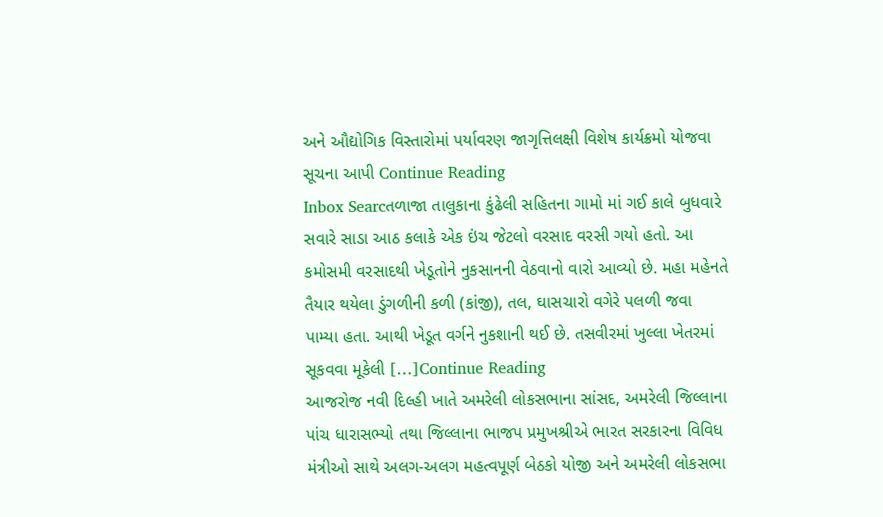અને ઔદ્યોગિક વિસ્તારોમાં પર્યાવરણ જાગૃત્તિલક્ષી વિશેષ કાર્યક્રમો યોજવા સૂચના આપી Continue Reading
Inbox Searcતળાજા તાલુકાના કુંઢેલી સહિતના ગામો માં ગઈ કાલે બુધવારે સવારે સાડા આઠ કલાકે એક ઇંચ જેટલો વરસાદ વરસી ગયો હતો. આ કમોસમી વરસાદથી ખેડૂતોને નુકસાનની વેઠવાનો વારો આવ્યો છે. મહા મહેનતે તૈયાર થયેલા ડુંગળીની કળી (કાંજી), તલ, ઘાસચારો વગેરે પલળી જવા પામ્યા હતા. આથી ખેડૂત વર્ગને નુકશાની થઈ છે. તસવીરમાં ખુલ્લા ખેતરમાં સૂકવવા મૂકેલી […]Continue Reading
આજરોજ નવી દિલ્હી ખાતે અમરેલી લોકસભાના સાંસદ, અમરેલી જિલ્લાના પાંચ ધારાસભ્યો તથા જિલ્લાના ભાજપ પ્રમુખશ્રીએ ભારત સરકારના વિવિધ મંત્રીઓ સાથે અલગ-અલગ મહત્વપૂર્ણ બેઠકો યોજી અને અમરેલી લોકસભા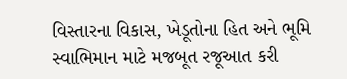વિસ્તારના વિકાસ, ખેડૂતોના હિત અને ભૂમિ સ્વાભિમાન માટે મજબૂત રજૂઆત કરી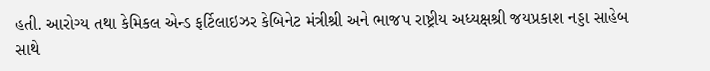હતી. આરોગ્ય તથા કેમિકલ એન્ડ ફર્ટિલાઇઝર કેબિનેટ મંત્રીશ્રી અને ભાજપ રાષ્ટ્રીય અધ્યક્ષશ્રી જયપ્રકાશ નડ્ડા સાહેબ સાથે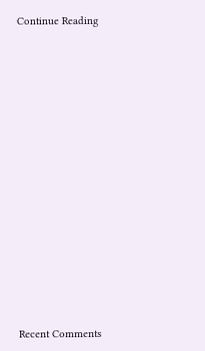Continue Reading

















Recent Comments